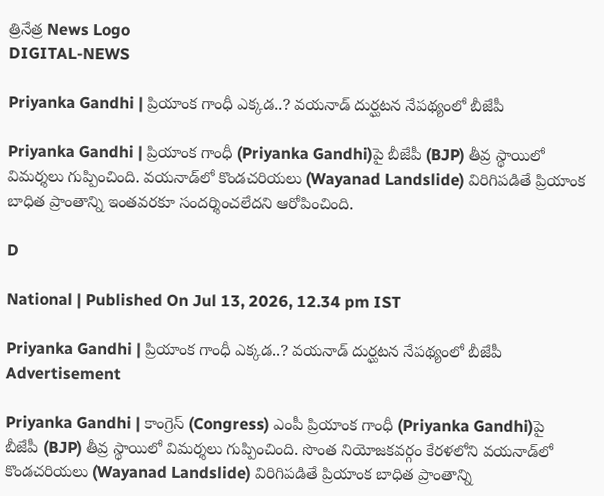త్రినేత్ర News Logo
DIGITAL-NEWS

Priyanka Gandhi | ప్రియాంక గాంధీ ఎక్క‌డ‌..? వ‌య‌నాడ్ దుర్ఘ‌ట‌న నేప‌థ్యంలో బీజేపీ

Priyanka Gandhi | ప్రియాంక గాంధీ (Priyanka Gandhi)పై బీజేపీ (BJP) తీవ్ర స్థాయిలో విమ‌ర్శ‌లు గుప్పించింది. వ‌య‌నాడ్‌లో కొండ‌చ‌రియ‌లు (Wayanad Landslide) విరిగిప‌డితే ప్రియాంక బాధిత ప్రాంతాన్ని ఇంత‌వ‌ర‌కూ సంద‌ర్శించలేద‌ని ఆరోపించింది.

D

National | Published On Jul 13, 2026, 12.34 pm IST

Priyanka Gandhi | ప్రియాంక గాంధీ ఎక్క‌డ‌..? వ‌య‌నాడ్ దుర్ఘ‌ట‌న నేప‌థ్యంలో బీజేపీ
Advertisement

Priyanka Gandhi | కాంగ్రెస్ (Congress) ఎంపీ ప్రియాంక గాంధీ (Priyanka Gandhi)పై బీజేపీ (BJP) తీవ్ర స్థాయిలో విమ‌ర్శ‌లు గుప్పించింది. సొంత నియోజ‌కవ‌ర్గం కేర‌ళ‌లోని వ‌య‌నాడ్‌లో కొండ‌చ‌రియ‌లు (Wayanad Landslide) విరిగిప‌డితే ప్రియాంక బాధిత ప్రాంతాన్ని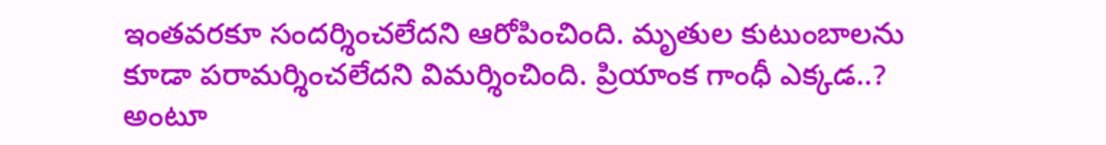ఇంత‌వ‌ర‌కూ సంద‌ర్శించలేద‌ని ఆరోపించింది. మృతుల కుటుంబాల‌ను కూడా ప‌రామ‌ర్శించ‌లేద‌ని విమ‌ర్శించింది. ప్రియాంక గాంధీ ఎక్క‌డ‌..? అంటూ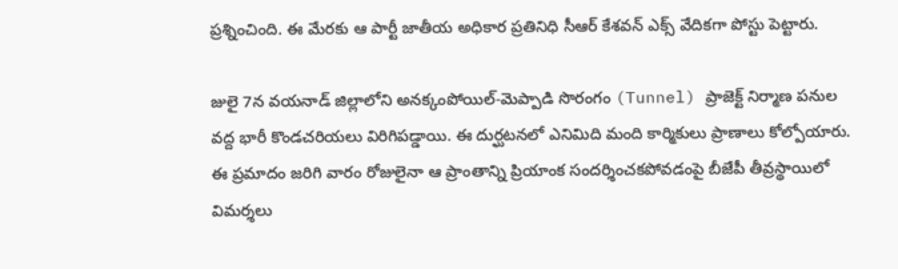ప్ర‌శ్నించింది. ఈ మేర‌కు ఆ పార్టీ జాతీయ అధికార ప్ర‌తినిధి సీఆర్ కేశ‌వ‌న్ ఎక్స్ వేదిక‌గా పోస్టు పెట్టారు.

జులై 7న వ‌య‌నాడ్ జిల్లాలోని అనక్కంపోయిల్-మెప్పాడి సొరంగం (Tunnel) ప్రాజెక్ట్ నిర్మాణ పనుల వద్ద భారీ కొండచరియలు విరిగిపడ్డాయి. ఈ దుర్ఘ‌ట‌న‌లో ఎనిమిది మంది కార్మికులు ప్రాణాలు కోల్పోయారు. ఈ ప్ర‌మాదం జ‌రిగి వారం రోజులైనా ఆ ప్రాంతాన్ని ప్రియాంక సంద‌ర్శించ‌క‌పోవ‌డంపై బీజేపీ తీవ్ర‌స్థాయిలో విమ‌ర్శ‌లు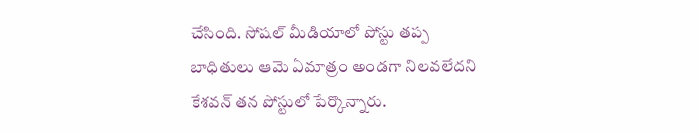చేసింది. సోష‌ల్ మీడియాలో పోస్టు త‌ప్ప బాధితులు ఆమె ఏమాత్రం అండగా నిలవలేదని కేశ‌వ‌న్ త‌న పోస్టులో పేర్కొన్నారు.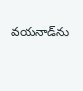వ‌య‌నాడ్‌ను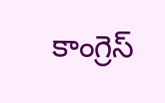కాంగ్రెస్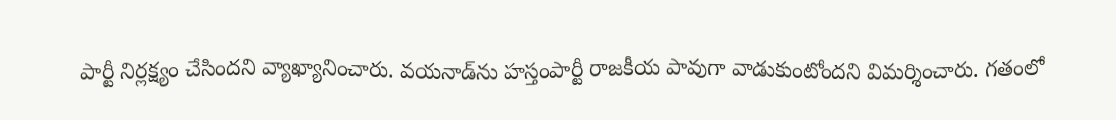పార్టీ నిర్ల‌క్ష్యం చేసింద‌ని వ్యాఖ్యానించారు. వ‌య‌నాడ్‌ను హ‌స్తంపార్టీ రాజ‌కీయ పావుగా వాడుకుంటోంద‌ని విమ‌ర్శించారు. గ‌తంలో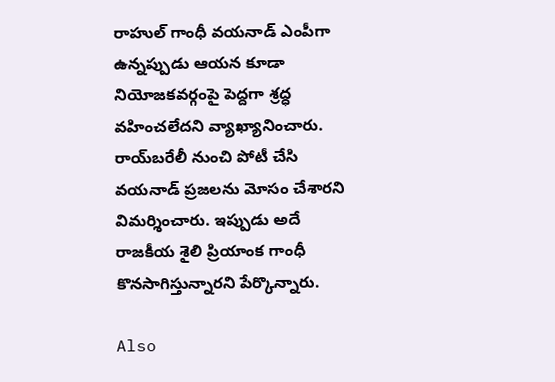రాహుల్ గాంధీ వ‌య‌నాడ్ ఎంపీగా ఉన్న‌ప్పుడు ఆయ‌న కూడా నియోజక‌వ‌ర్గంపై పెద్ద‌గా శ్ర‌ద్ధ వ‌హించ‌లేద‌ని వ్యాఖ్యానించారు. రాయ్‌బరేలీ నుంచి పోటీ చేసి వయనాడ్ ప్రజలను మోసం చేశారని విమర్శించారు. ఇప్పుడు అదే రాజకీయ శైలి ప్రియాంక గాంధీ కొనసాగిస్తున్నారని పేర్కొన్నారు.

Also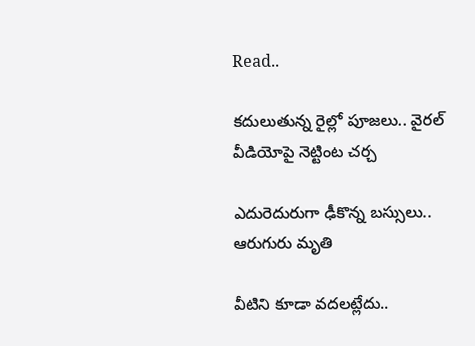Read..

క‌దులుతున్న రైల్లో పూజ‌లు.. వైర‌ల్ వీడియోపై నెట్టింట చ‌ర్చ‌

ఎదురెదురుగా ఢీకొన్న బ‌స్సులు.. ఆరుగురు మృతి

వీటిని కూడా వ‌ద‌ల‌ట్లేదు..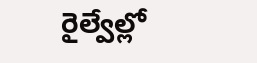రైల్వేల్లో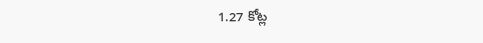1.27 కోట్ల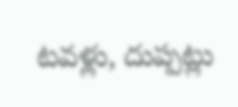ట‌వ‌ళ్లు, దుప్ప‌ట్లు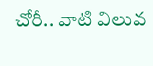చోరీ.. వాటి విలువ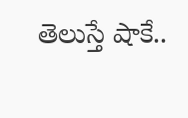తెలుస్తే షాకే..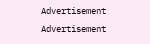Advertisement
Advertisement